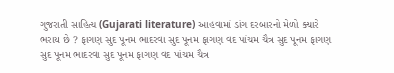ગુજરાતી સાહિત્ય (Gujarati literature) આહવામાં ડાંગ દરબારનો મેળો ક્યારે ભરાય છે ? ફાગણ સુદ પૂનમ ભાદરવા સુદ પૂનમ ફાગણ વદ પાંચમ ચૈત્ર સુદ પૂનમ ફાગણ સુદ પૂનમ ભાદરવા સુદ પૂનમ ફાગણ વદ પાંચમ ચૈત્ર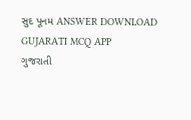સુદ પૂનમ ANSWER DOWNLOAD GUJARATI MCQ APP
ગુજરાતી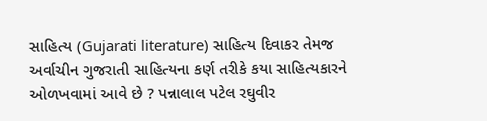સાહિત્ય (Gujarati literature) સાહિત્ય દિવાકર તેમજ અર્વાચીન ગુજરાતી સાહિત્યના કર્ણ તરીકે કયા સાહિત્યકારને ઓળખવામાં આવે છે ? પન્નાલાલ પટેલ રઘુવીર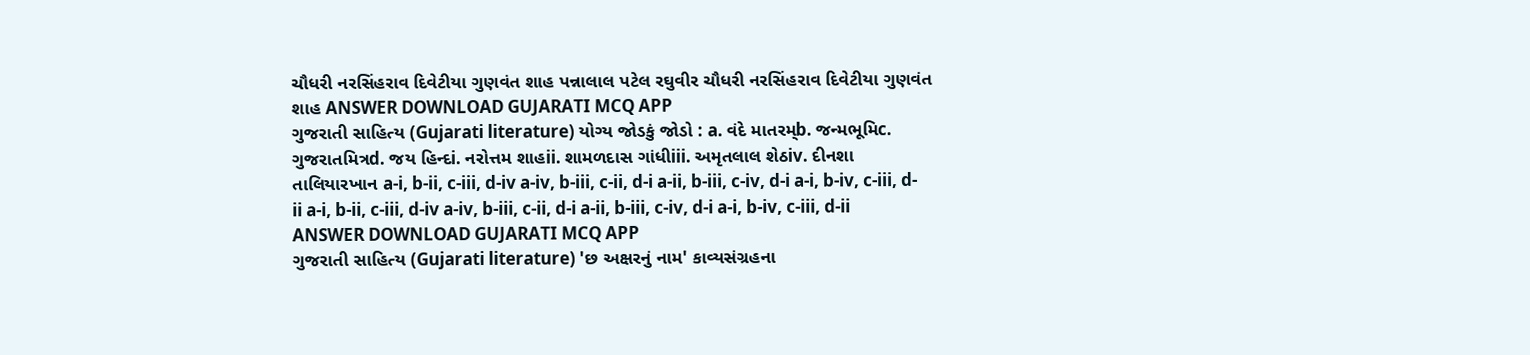ચૌધરી નરસિંહરાવ દિવેટીયા ગુણવંત શાહ પન્નાલાલ પટેલ રઘુવીર ચૌધરી નરસિંહરાવ દિવેટીયા ગુણવંત શાહ ANSWER DOWNLOAD GUJARATI MCQ APP
ગુજરાતી સાહિત્ય (Gujarati literature) યોગ્ય જોડકું જોડો : a. વંદે માતરમ્b. જન્મભૂમિc. ગુજરાતમિત્રd. જય હિન્દi. નરોત્તમ શાહii. શામળદાસ ગાંધીiii. અમૃતલાલ શેઠiv. દીનશા તાલિયારખાન a-i, b-ii, c-iii, d-iv a-iv, b-iii, c-ii, d-i a-ii, b-iii, c-iv, d-i a-i, b-iv, c-iii, d-ii a-i, b-ii, c-iii, d-iv a-iv, b-iii, c-ii, d-i a-ii, b-iii, c-iv, d-i a-i, b-iv, c-iii, d-ii ANSWER DOWNLOAD GUJARATI MCQ APP
ગુજરાતી સાહિત્ય (Gujarati literature) 'છ અક્ષરનું નામ' કાવ્યસંગ્રહના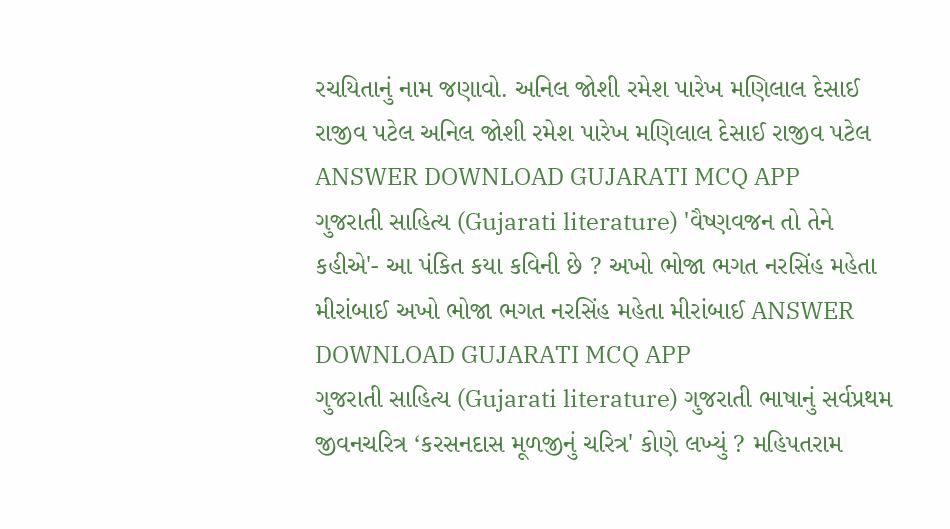રચયિતાનું નામ જણાવો. અનિલ જોશી રમેશ પારેખ મણિલાલ દેસાઈ રાજીવ પટેલ અનિલ જોશી રમેશ પારેખ મણિલાલ દેસાઈ રાજીવ પટેલ ANSWER DOWNLOAD GUJARATI MCQ APP
ગુજરાતી સાહિત્ય (Gujarati literature) 'વૈષ્ણવજન તો તેને કહીએ'- આ પંકિત કયા કવિની છે ? અખો ભોજા ભગત નરસિંહ મહેતા મીરાંબાઈ અખો ભોજા ભગત નરસિંહ મહેતા મીરાંબાઈ ANSWER DOWNLOAD GUJARATI MCQ APP
ગુજરાતી સાહિત્ય (Gujarati literature) ગુજરાતી ભાષાનું સર્વપ્રથમ જીવનચરિત્ર ‘કરસનદાસ મૂળજીનું ચરિત્ર' કોણે લખ્યું ? મહિપતરામ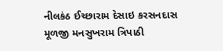નીલકંઠ ઈચ્છારામ દેસાઇ કરસનદાસ મૂળજી મનસુખરામ ત્રિપાઠી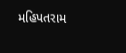મહિપતરામ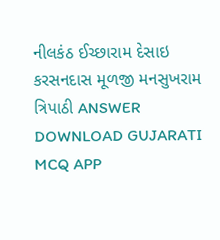નીલકંઠ ઈચ્છારામ દેસાઇ કરસનદાસ મૂળજી મનસુખરામ ત્રિપાઠી ANSWER DOWNLOAD GUJARATI MCQ APP